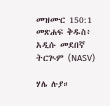መዝሙር 150:1 መጽሐፍ ቅዱስ፥ አዲሱ መደበኛ ትርጒም (NASV)

ሃሌ ሉያ።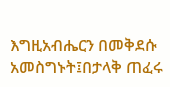እግዚአብሔርን በመቅደሱ አመስግኑት፤በታላቅ ጠፈሩ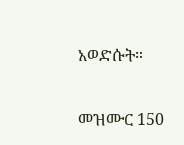አወድሱት።

መዝሙር 150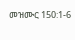መዝሙር 150:1-6